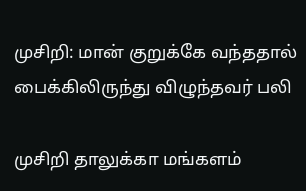முசிறி: மான் குறுக்கே வந்ததால் பைக்கிலிருந்து விழுந்தவர் பலி

முசிறி தாலுக்கா மங்களம்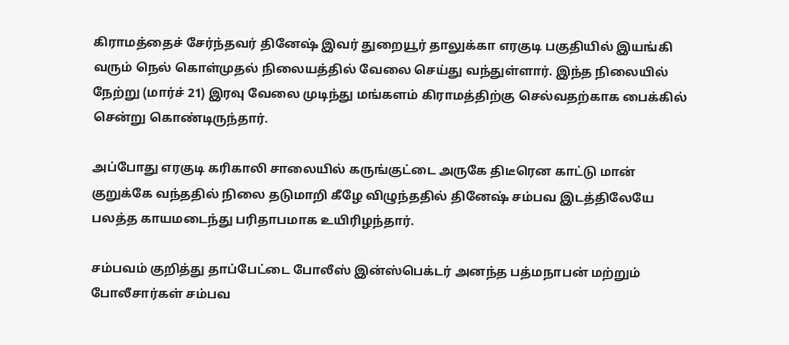கிராமத்தைச் சேர்ந்தவர் தினேஷ் இவர் துறையூர் தாலுக்கா எரகுடி பகுதியில் இயங்கி வரும் நெல் கொள்முதல் நிலையத்தில் வேலை செய்து வந்துள்ளார். இந்த நிலையில் நேற்று (மார்ச் 21) இரவு வேலை முடிந்து மங்களம் கிராமத்திற்கு செல்வதற்காக பைக்கில் சென்று கொண்டிருந்தார்.

அப்போது எரகுடி கரிகாலி சாலையில் கருங்குட்டை அருகே திடீரென காட்டு மான் குறுக்கே வந்ததில் நிலை தடுமாறி கீழே விழுந்ததில் தினேஷ் சம்பவ இடத்திலேயே பலத்த காயமடைந்து பரிதாபமாக உயிரிழந்தார்.

சம்பவம் குறித்து தாப்பேட்டை போலீஸ் இன்ஸ்பெக்டர் அனந்த பத்மநாபன் மற்றும் போலீசார்கள் சம்பவ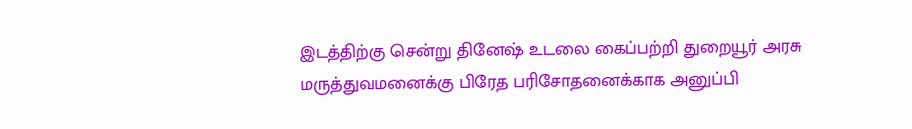இடத்திற்கு சென்று தினேஷ் உடலை கைப்பற்றி துறையூர் அரசு மருத்துவமனைக்கு பிரேத பரிசோதனைக்காக அனுப்பி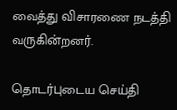வைத்து விசாரணை நடத்தி வருகின்றனர்.

தொடர்புடைய செய்தி